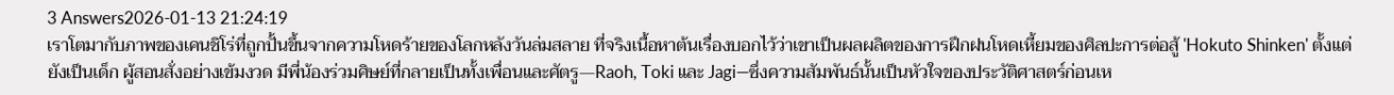3 Answers2026-01-13 21:24:19
เราโตมากับภาพของเคนชิโร่ที่ถูกปั้นขึ้นจากความโหดร้ายของโลกหลังวันล่มสลาย ที่จริงเนื้อหาต้นเรื่องบอกไว้ว่าเขาเป็นผลผลิตของการฝึกฝนโหดเหี้ยมของศิลปะการต่อสู้ 'Hokuto Shinken' ตั้งแต่ยังเป็นเด็ก ผู้สอนสั่งอย่างเข้มงวด มีพี่น้องร่วมศิษย์ที่กลายเป็นทั้งเพื่อนและศัตรู—Raoh, Toki และ Jagi—ซึ่งความสัมพันธ์นั้นเป็นหัวใจของประวัติศาสตร์ก่อนเห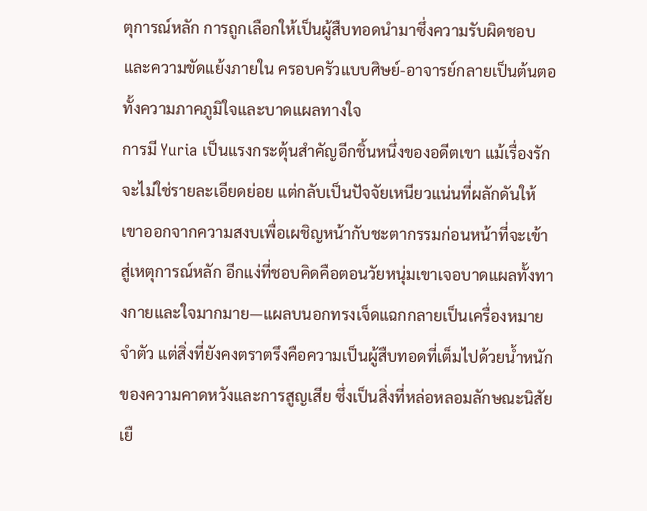ตุการณ์หลัก การถูกเลือกให้เป็นผู้สืบทอดนำมาซึ่งความรับผิดชอบและความขัดแย้งภายใน ครอบครัวแบบศิษย์-อาจารย์กลายเป็นต้นตอทั้งความภาคภูมิใจและบาดแผลทางใจ
การมี Yuria เป็นแรงกระตุ้นสำคัญอีกชิ้นหนึ่งของอดีตเขา แม้เรื่องรักจะไม่ใช่รายละเอียดย่อย แต่กลับเป็นปัจจัยเหนียวแน่นที่ผลักดันให้เขาออกจากความสงบเพื่อเผชิญหน้ากับชะตากรรมก่อนหน้าที่จะเข้าสู่เหตุการณ์หลัก อีกแง่ที่ชอบคิดคือตอนวัยหนุ่มเขาเจอบาดแผลทั้งทางกายและใจมากมาย—แผลบนอกทรงเจ็ดแฉกกลายเป็นเครื่องหมายจำตัว แต่สิ่งที่ยังคงตราตรึงคือความเป็นผู้สืบทอดที่เต็มไปด้วยน้ำหนักของความคาดหวังและการสูญเสีย ซึ่งเป็นสิ่งที่หล่อหลอมลักษณะนิสัยเยื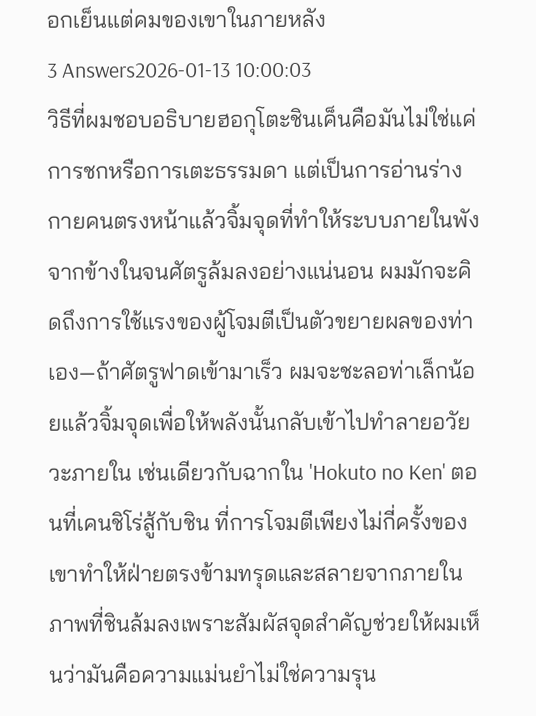อกเย็นแต่คมของเขาในภายหลัง
3 Answers2026-01-13 10:00:03
วิธีที่ผมชอบอธิบายฮอกุโตะชินเค็นคือมันไม่ใช่แค่การชกหรือการเตะธรรมดา แต่เป็นการอ่านร่างกายคนตรงหน้าแล้วจิ้มจุดที่ทำให้ระบบภายในพังจากข้างในจนศัตรูล้มลงอย่างแน่นอน ผมมักจะคิดถึงการใช้แรงของผู้โจมตีเป็นตัวขยายผลของท่าเอง—ถ้าศัตรูฟาดเข้ามาเร็ว ผมจะชะลอท่าเล็กน้อยแล้วจิ้มจุดเพื่อให้พลังนั้นกลับเข้าไปทำลายอวัยวะภายใน เช่นเดียวกับฉากใน 'Hokuto no Ken' ตอนที่เคนชิโร่สู้กับชิน ที่การโจมตีเพียงไม่กี่ครั้งของเขาทำให้ฝ่ายตรงข้ามทรุดและสลายจากภายใน ภาพที่ชินล้มลงเพราะสัมผัสจุดสำคัญช่วยให้ผมเห็นว่ามันคือความแม่นยำไม่ใช่ความรุน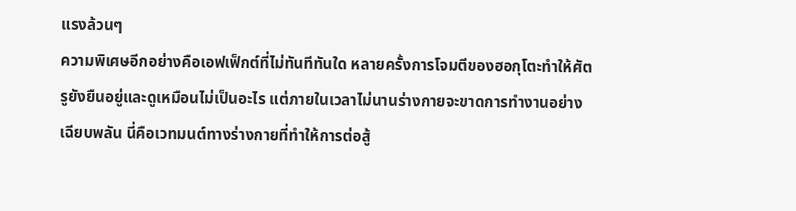แรงล้วนๆ
ความพิเศษอีกอย่างคือเอฟเฟ็กต์ที่ไม่ทันทีทันใด หลายครั้งการโจมตีของฮอกุโตะทำให้ศัตรูยังยืนอยู่และดูเหมือนไม่เป็นอะไร แต่ภายในเวลาไม่นานร่างกายจะขาดการทำงานอย่างเฉียบพลัน นี่คือเวทมนต์ทางร่างกายที่ทำให้การต่อสู้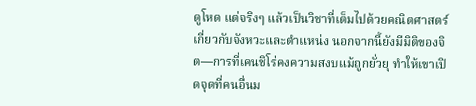ดูโหด แต่จริงๆ แล้วเป็นวิชาที่เต็มไปด้วยคณิตศาสตร์เกี่ยวกับจังหวะและตำแหน่ง นอกจากนี้ยังมีมิติของจิต—การที่เคนชิโร่คงความสงบแม้ถูกยั่วยุ ทำให้เขาเปิดจุดที่คนอื่นม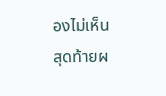องไม่เห็น
สุดท้ายผ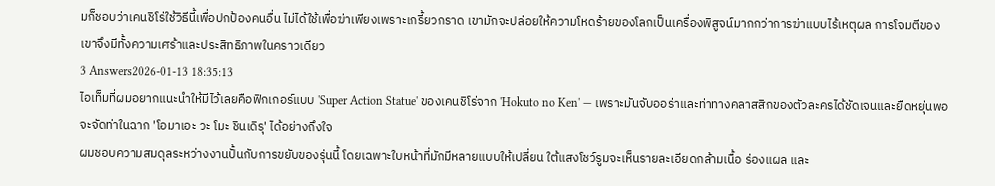มก็ชอบว่าเคนชิโร่ใช้วิธีนี้เพื่อปกป้องคนอื่น ไม่ได้ใช้เพื่อฆ่าเพียงเพราะเกรี้ยวกราด เขามักจะปล่อยให้ความโหดร้ายของโลกเป็นเครื่องพิสูจน์มากกว่าการฆ่าแบบไร้เหตุผล การโจมตีของเขาจึงมีทั้งความเศร้าและประสิทธิภาพในคราวเดียว
3 Answers2026-01-13 18:35:13
ไอเท็มที่ผมอยากแนะนำให้มีไว้เลยคือฟิกเกอร์แบบ 'Super Action Statue' ของเคนชิโร่จาก 'Hokuto no Ken' — เพราะมันจับออร่าและท่าทางคลาสสิกของตัวละครได้ชัดเจนและยืดหยุ่นพอจะจัดท่าในฉาก 'โอมาเอะ วะ โมะ ชินเดิรุ' ได้อย่างถึงใจ
ผมชอบความสมดุลระหว่างงานปั้นกับการขยับของรุ่นนี้ โดยเฉพาะใบหน้าที่มักมีหลายแบบให้เปลี่ยน ใต้แสงโชว์รูมจะเห็นรายละเอียดกล้ามเนื้อ ร่องแผล และ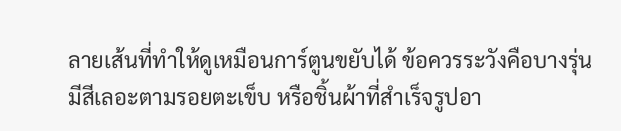ลายเส้นที่ทำให้ดูเหมือนการ์ตูนขยับได้ ข้อควรระวังคือบางรุ่นมีสีเลอะตามรอยตะเข็บ หรือชิ้นผ้าที่สำเร็จรูปอา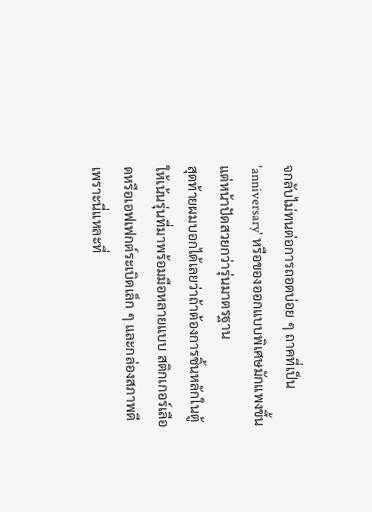จกลับไม่ทนต่อการถอดบ่อย ๆ ถาคที่เป็น 'anniversary' หรือของออกแบบพิเศษมักแพงขึ้นแต่หน้าปัดสวยกว่ารุ่นมาตรฐาน
สุดท้ายผมบอกได้เลยว่าถ้าต้องการชิ้นหลักในตู้ ให้เน้นรุ่นที่มาพร้อมมือหลายแบบ สติกเกอร์เลือดหรือเอฟเฟกต์ระเบิดเล็ก ๆ และกล่องสภาพดี เพราะนี่แหละที่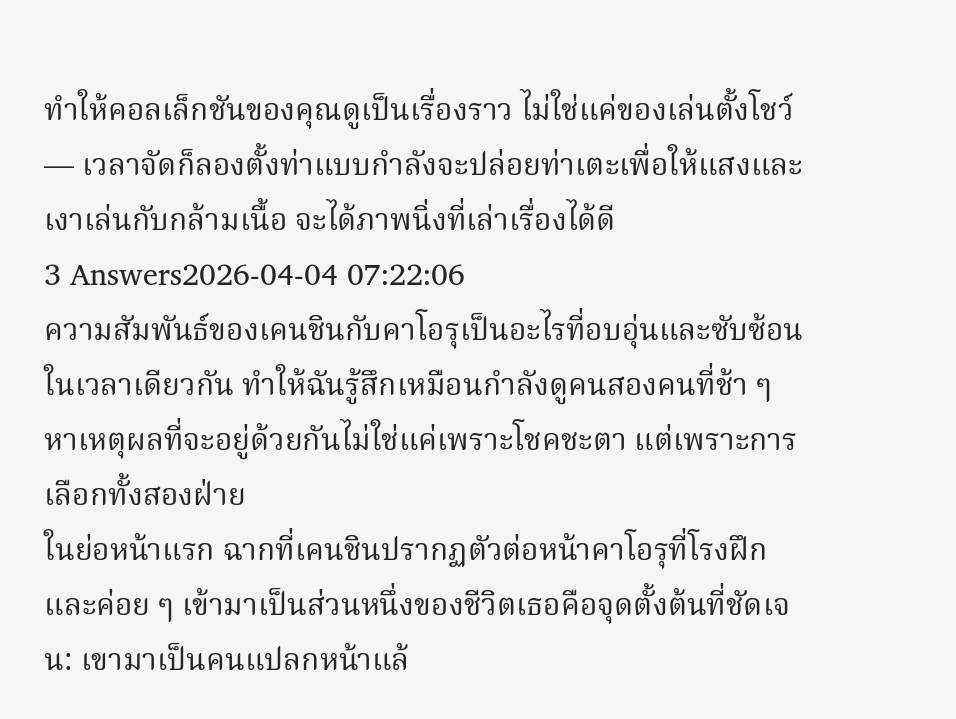ทำให้คอลเล็กชันของคุณดูเป็นเรื่องราว ไม่ใช่แค่ของเล่นตั้งโชว์ — เวลาจัดก็ลองตั้งท่าแบบกำลังจะปล่อยท่าเตะเพื่อให้แสงและเงาเล่นกับกล้ามเนื้อ จะได้ภาพนิ่งที่เล่าเรื่องได้ดี
3 Answers2026-04-04 07:22:06
ความสัมพันธ์ของเคนชินกับคาโอรุเป็นอะไรที่อบอุ่นและซับซ้อนในเวลาเดียวกัน ทำให้ฉันรู้สึกเหมือนกำลังดูคนสองคนที่ช้า ๆ หาเหตุผลที่จะอยู่ด้วยกันไม่ใช่แค่เพราะโชคชะตา แต่เพราะการเลือกทั้งสองฝ่าย
ในย่อหน้าแรก ฉากที่เคนชินปรากฏตัวต่อหน้าคาโอรุที่โรงฝึกและค่อย ๆ เข้ามาเป็นส่วนหนึ่งของชีวิตเธอคือจุดตั้งต้นที่ชัดเจน: เขามาเป็นคนแปลกหน้าแล้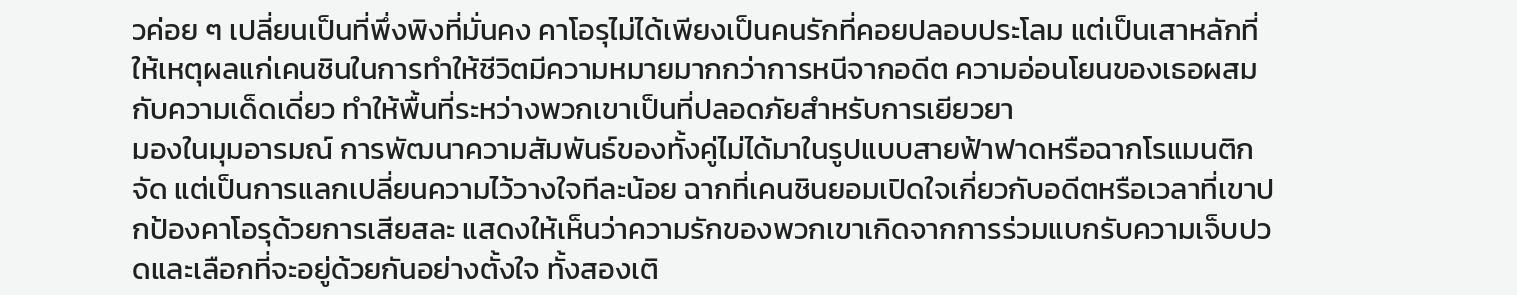วค่อย ๆ เปลี่ยนเป็นที่พึ่งพิงที่มั่นคง คาโอรุไม่ได้เพียงเป็นคนรักที่คอยปลอบประโลม แต่เป็นเสาหลักที่ให้เหตุผลแก่เคนชินในการทำให้ชีวิตมีความหมายมากกว่าการหนีจากอดีต ความอ่อนโยนของเธอผสมกับความเด็ดเดี่ยว ทำให้พื้นที่ระหว่างพวกเขาเป็นที่ปลอดภัยสำหรับการเยียวยา
มองในมุมอารมณ์ การพัฒนาความสัมพันธ์ของทั้งคู่ไม่ได้มาในรูปแบบสายฟ้าฟาดหรือฉากโรแมนติกจัด แต่เป็นการแลกเปลี่ยนความไว้วางใจทีละน้อย ฉากที่เคนชินยอมเปิดใจเกี่ยวกับอดีตหรือเวลาที่เขาปกป้องคาโอรุด้วยการเสียสละ แสดงให้เห็นว่าความรักของพวกเขาเกิดจากการร่วมแบกรับความเจ็บปวดและเลือกที่จะอยู่ด้วยกันอย่างตั้งใจ ทั้งสองเติ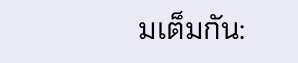มเต็มกัน: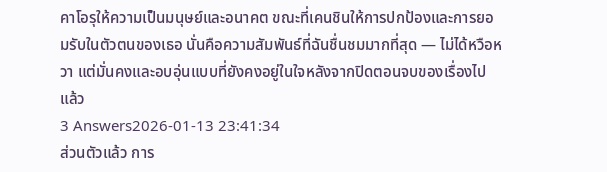คาโอรุให้ความเป็นมนุษย์และอนาคต ขณะที่เคนชินให้การปกป้องและการยอมรับในตัวตนของเธอ นั่นคือความสัมพันธ์ที่ฉันชื่นชมมากที่สุด — ไม่ได้หวือหวา แต่มั่นคงและอบอุ่นแบบที่ยังคงอยู่ในใจหลังจากปิดตอนจบของเรื่องไปแล้ว
3 Answers2026-01-13 23:41:34
ส่วนตัวแล้ว การ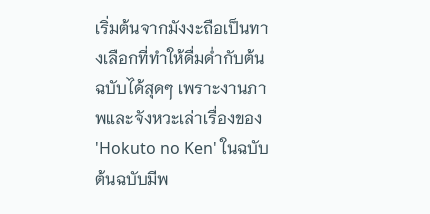เริ่มต้นจากมังงะถือเป็นทางเลือกที่ทำให้ดื่มด่ำกับต้นฉบับได้สุดๆ เพราะงานภาพและจังหวะเล่าเรื่องของ 'Hokuto no Ken' ในฉบับต้นฉบับมีพ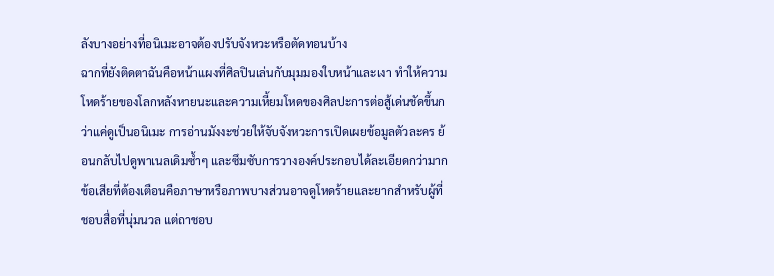ลังบางอย่างที่อนิเมะอาจต้องปรับจังหวะหรือตัดทอนบ้าง
ฉากที่ยังติดตาฉันคือหน้าแผงที่ศิลปินเล่นกับมุมมองใบหน้าและเงา ทำให้ความโหดร้ายของโลกหลังหายนะและความเหี้ยมโหดของศิลปะการต่อสู้เด่นชัดขึ้นกว่าแค่ดูเป็นอนิเมะ การอ่านมังงะช่วยให้จับจังหวะการเปิดเผยข้อมูลตัวละคร ย้อนกลับไปดูพาเนลเดิมซ้ำๆ และซึมซับการวางองค์ประกอบได้ละเอียดกว่ามาก
ข้อเสียที่ต้องเตือนคือภาษาหรือภาพบางส่วนอาจดูโหดร้ายและยากสำหรับผู้ที่ชอบสื่อที่นุ่มนวล แต่ถาชอบ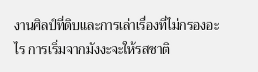งานศิลป์ที่ดิบและการเล่าเรื่องที่ไม่กรองอะไร การเริ่มจากมังงะจะให้รสชาติ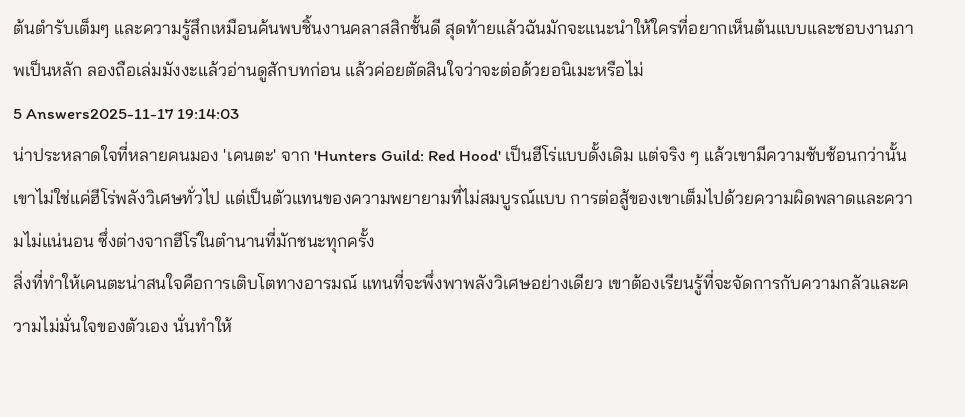ต้นตำรับเต็มๆ และความรู้สึกเหมือนค้นพบชิ้นงานคลาสสิกชั้นดี สุดท้ายแล้วฉันมักจะแนะนำให้ใครที่อยากเห็นต้นแบบและชอบงานภาพเป็นหลัก ลองถือเล่มมังงะแล้วอ่านดูสักบทก่อน แล้วค่อยตัดสินใจว่าจะต่อด้วยอนิเมะหรือไม่
5 Answers2025-11-17 19:14:03
น่าประหลาดใจที่หลายคนมอง 'เคนตะ' จาก 'Hunters Guild: Red Hood' เป็นฮีโร่แบบดั้งเดิม แต่จริง ๆ แล้วเขามีความซับซ้อนกว่านั้น เขาไม่ใช่แค่ฮีโร่พลังวิเศษทั่วไป แต่เป็นตัวแทนของความพยายามที่ไม่สมบูรณ์แบบ การต่อสู้ของเขาเต็มไปด้วยความผิดพลาดและความไม่แน่นอน ซึ่งต่างจากฮีโร่ในตำนานที่มักชนะทุกครั้ง
สิ่งที่ทำให้เคนตะน่าสนใจคือการเติบโตทางอารมณ์ แทนที่จะพึ่งพาพลังวิเศษอย่างเดียว เขาต้องเรียนรู้ที่จะจัดการกับความกลัวและความไม่มั่นใจของตัวเอง นั่นทำให้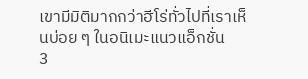เขามีมิติมากกว่าฮีโร่ทั่วไปที่เราเห็นบ่อย ๆ ในอนิเมะแนวแอ็กชั่น
3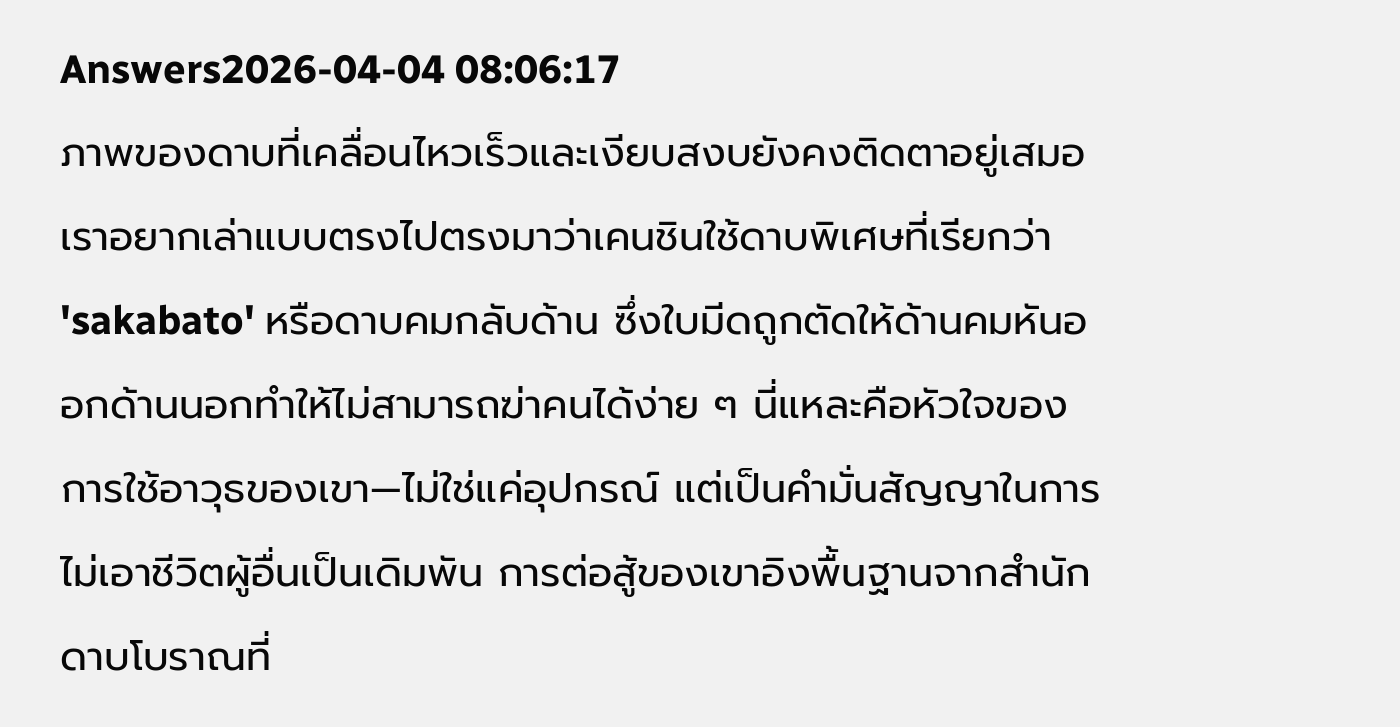Answers2026-04-04 08:06:17
ภาพของดาบที่เคลื่อนไหวเร็วและเงียบสงบยังคงติดตาอยู่เสมอ
เราอยากเล่าแบบตรงไปตรงมาว่าเคนชินใช้ดาบพิเศษที่เรียกว่า 'sakabato' หรือดาบคมกลับด้าน ซึ่งใบมีดถูกตัดให้ด้านคมหันออกด้านนอกทำให้ไม่สามารถฆ่าคนได้ง่าย ๆ นี่แหละคือหัวใจของการใช้อาวุธของเขา—ไม่ใช่แค่อุปกรณ์ แต่เป็นคำมั่นสัญญาในการไม่เอาชีวิตผู้อื่นเป็นเดิมพัน การต่อสู้ของเขาอิงพื้นฐานจากสำนักดาบโบราณที่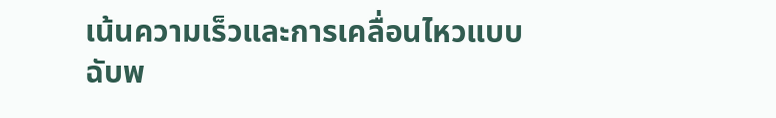เน้นความเร็วและการเคลื่อนไหวแบบฉับพ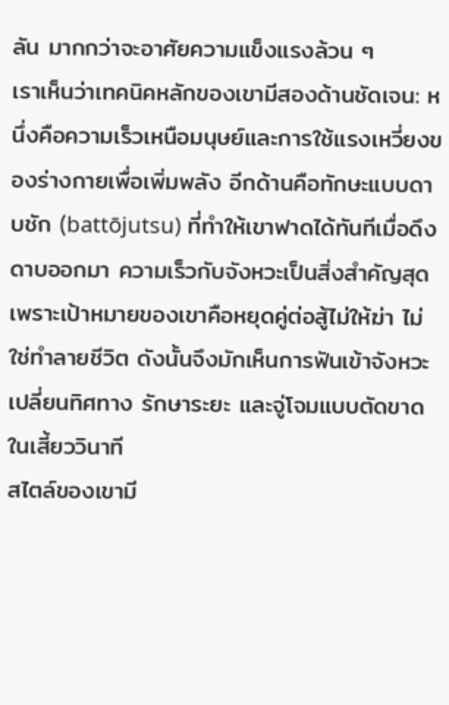ลัน มากกว่าจะอาศัยความแข็งแรงล้วน ๆ
เราเห็นว่าเทคนิคหลักของเขามีสองด้านชัดเจน: หนึ่งคือความเร็วเหนือมนุษย์และการใช้แรงเหวี่ยงของร่างกายเพื่อเพิ่มพลัง อีกด้านคือทักษะแบบดาบชัก (battōjutsu) ที่ทำให้เขาฟาดได้ทันทีเมื่อดึงดาบออกมา ความเร็วกับจังหวะเป็นสิ่งสำคัญสุด เพราะเป้าหมายของเขาคือหยุดคู่ต่อสู้ไม่ให้ฆ่า ไม่ใช่ทำลายชีวิต ดังนั้นจึงมักเห็นการฟันเข้าจังหวะเปลี่ยนทิศทาง รักษาระยะ และจู่โจมแบบตัดขาดในเสี้ยววินาที
สไตล์ของเขามี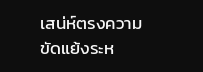เสน่ห์ตรงความขัดแย้งระห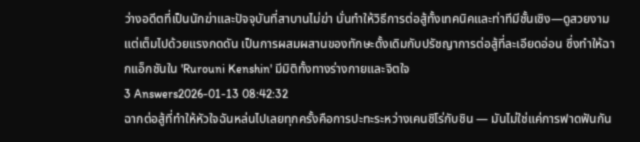ว่างอดีตที่เป็นนักฆ่าและปัจจุบันที่สาบานไม่ฆ่า นั่นทำให้วิธีการต่อสู้ทั้งเทคนิคและท่าทีมีชั้นเชิง—ดูสวยงามแต่เต็มไปด้วยแรงกดดัน เป็นการผสมผสานของทักษะดั้งเดิมกับปรัชญาการต่อสู้ที่ละเอียดอ่อน ซึ่งทำให้ฉากแอ็กชันใน 'Rurouni Kenshin' มีมิติทั้งทางร่างกายและจิตใจ
3 Answers2026-01-13 08:42:32
ฉากต่อสู้ที่ทำให้หัวใจฉันหล่นไปเลยทุกครั้งคือการปะทะระหว่างเคนชิโร่กับชิน — มันไม่ใช่แค่การฟาดฟันกัน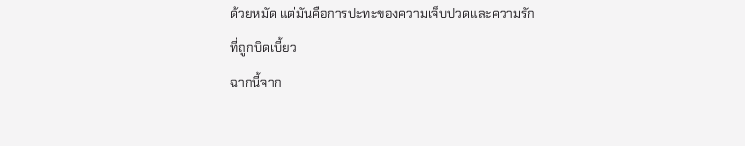ด้วยหมัด แต่มันคือการปะทะของความเจ็บปวดและความรักที่ถูกบิดเบี้ยว
ฉากนี้จาก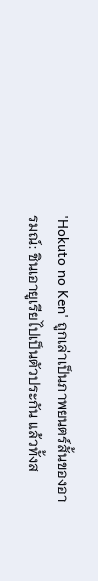'Hokuto no Ken' ถูกเล่าเป็นภาพยนตร์สั้นของอารมณ์: ชินเอายูเรียไปเป็นตัวประกัน แล้วทั้งส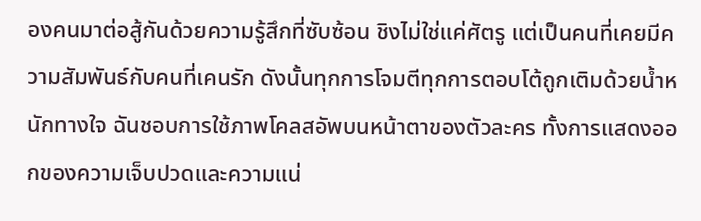องคนมาต่อสู้กันด้วยความรู้สึกที่ซับซ้อน ชิงไม่ใช่แค่ศัตรู แต่เป็นคนที่เคยมีความสัมพันธ์กับคนที่เคนรัก ดังนั้นทุกการโจมตีทุกการตอบโต้ถูกเติมด้วยน้ำหนักทางใจ ฉันชอบการใช้ภาพโคลสอัพบนหน้าตาของตัวละคร ทั้งการแสดงออกของความเจ็บปวดและความแน่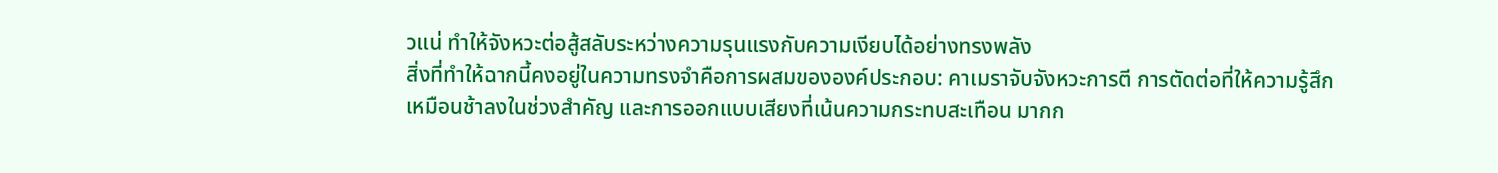วแน่ ทำให้จังหวะต่อสู้สลับระหว่างความรุนแรงกับความเงียบได้อย่างทรงพลัง
สิ่งที่ทำให้ฉากนี้คงอยู่ในความทรงจำคือการผสมขององค์ประกอบ: คาเมราจับจังหวะการตี การตัดต่อที่ให้ความรู้สึกเหมือนช้าลงในช่วงสำคัญ และการออกแบบเสียงที่เน้นความกระทบสะเทือน มากก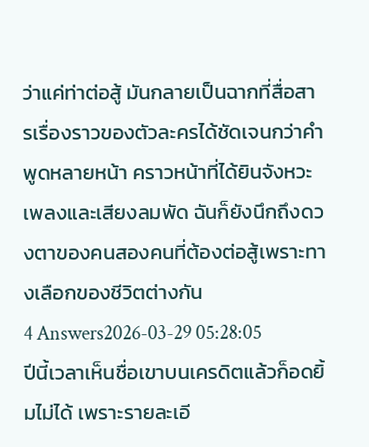ว่าแค่ท่าต่อสู้ มันกลายเป็นฉากที่สื่อสารเรื่องราวของตัวละครได้ชัดเจนกว่าคำพูดหลายหน้า คราวหน้าที่ได้ยินจังหวะเพลงและเสียงลมพัด ฉันก็ยังนึกถึงดวงตาของคนสองคนที่ต้องต่อสู้เพราะทางเลือกของชีวิตต่างกัน
4 Answers2026-03-29 05:28:05
ปีนี้เวลาเห็นชื่อเขาบนเครดิตแล้วก็อดยิ้มไม่ได้ เพราะรายละเอี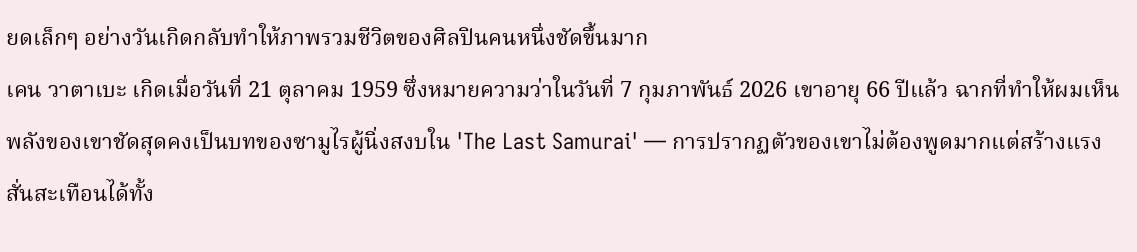ยดเล็กๆ อย่างวันเกิดกลับทำให้ภาพรวมชีวิตของศิลปินคนหนึ่งชัดขึ้นมาก
เคน วาตาเบะ เกิดเมื่อวันที่ 21 ตุลาคม 1959 ซึ่งหมายความว่าในวันที่ 7 กุมภาพันธ์ 2026 เขาอายุ 66 ปีแล้ว ฉากที่ทำให้ผมเห็นพลังของเขาชัดสุดคงเป็นบทของซามูไรผู้นิ่งสงบใน 'The Last Samurai' — การปรากฏตัวของเขาไม่ต้องพูดมากแต่สร้างแรงสั่นสะเทือนได้ทั้ง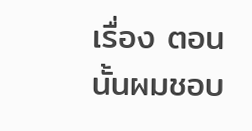เรื่อง ตอนนั้นผมชอบ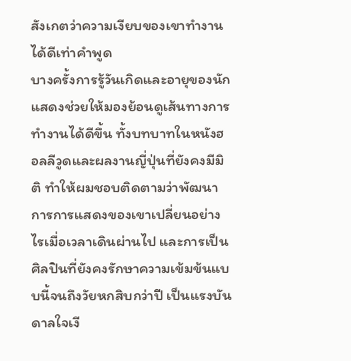สังเกตว่าความเงียบของเขาทำงานได้ดีเท่าคำพูด
บางครั้งการรู้วันเกิดและอายุของนักแสดงช่วยให้มองย้อนดูเส้นทางการทำงานได้ดีขึ้น ทั้งบทบาทในหนังฮอลลีวูดและผลงานญี่ปุ่นที่ยังคงมีมิติ ทำให้ผมชอบติดตามว่าพัฒนาการการแสดงของเขาเปลี่ยนอย่างไรเมื่อเวลาเดินผ่านไป และการเป็นศิลปินที่ยังคงรักษาความเข้มข้นแบบนี้จนถึงวัยหกสิบกว่าปี เป็นแรงบันดาลใจเงี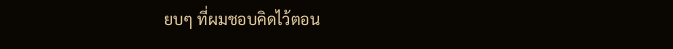ยบๆ ที่ผมชอบคิดไว้ตอน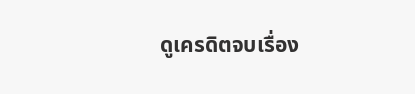ดูเครดิตจบเรื่อง